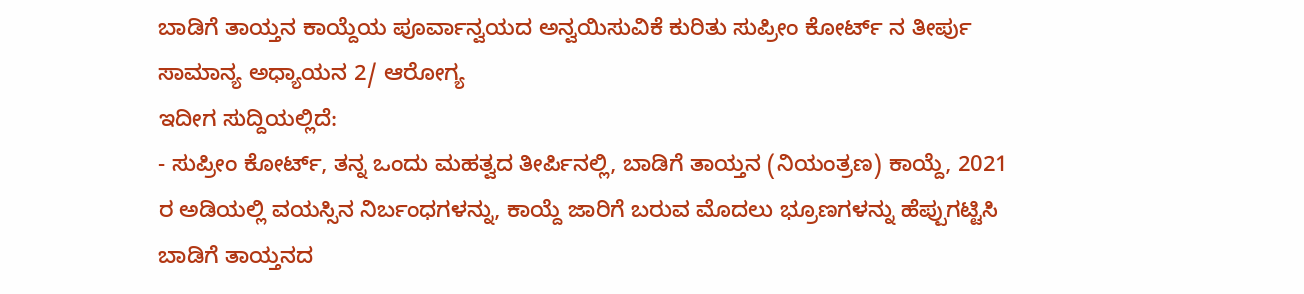ಬಾಡಿಗೆ ತಾಯ್ತನ ಕಾಯ್ದೆಯ ಪೂರ್ವಾನ್ವಯದ ಅನ್ವಯಿಸುವಿಕೆ ಕುರಿತು ಸುಪ್ರೀಂ ಕೋರ್ಟ್ ನ ತೀರ್ಪು
ಸಾಮಾನ್ಯ ಅಧ್ಯಾಯನ 2/ ಆರೋಗ್ಯ
ಇದೀಗ ಸುದ್ದಿಯಲ್ಲಿದೆ:
- ಸುಪ್ರೀಂ ಕೋರ್ಟ್, ತನ್ನ ಒಂದು ಮಹತ್ವದ ತೀರ್ಪಿನಲ್ಲಿ, ಬಾಡಿಗೆ ತಾಯ್ತನ (ನಿಯಂತ್ರಣ) ಕಾಯ್ದೆ, 2021 ರ ಅಡಿಯಲ್ಲಿ ವಯಸ್ಸಿನ ನಿರ್ಬಂಧಗಳನ್ನು, ಕಾಯ್ದೆ ಜಾರಿಗೆ ಬರುವ ಮೊದಲು ಭ್ರೂಣಗಳನ್ನು ಹೆಪ್ಪುಗಟ್ಟಿಸಿ ಬಾಡಿಗೆ ತಾಯ್ತನದ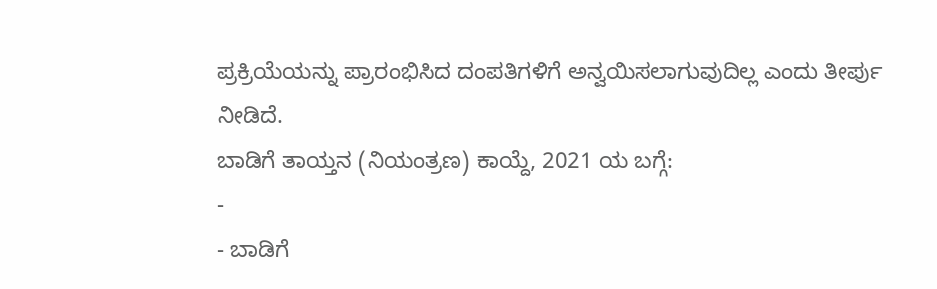ಪ್ರಕ್ರಿಯೆಯನ್ನು ಪ್ರಾರಂಭಿಸಿದ ದಂಪತಿಗಳಿಗೆ ಅನ್ವಯಿಸಲಾಗುವುದಿಲ್ಲ ಎಂದು ತೀರ್ಪು ನೀಡಿದೆ.
ಬಾಡಿಗೆ ತಾಯ್ತನ (ನಿಯಂತ್ರಣ) ಕಾಯ್ದೆ, 2021 ಯ ಬಗ್ಗೆ:
-
- ಬಾಡಿಗೆ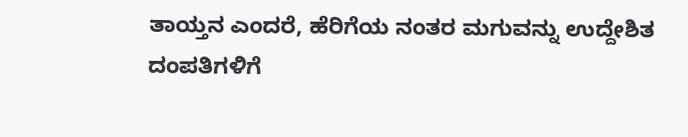ತಾಯ್ತನ ಎಂದರೆ, ಹೆರಿಗೆಯ ನಂತರ ಮಗುವನ್ನು ಉದ್ದೇಶಿತ ದಂಪತಿಗಳಿಗೆ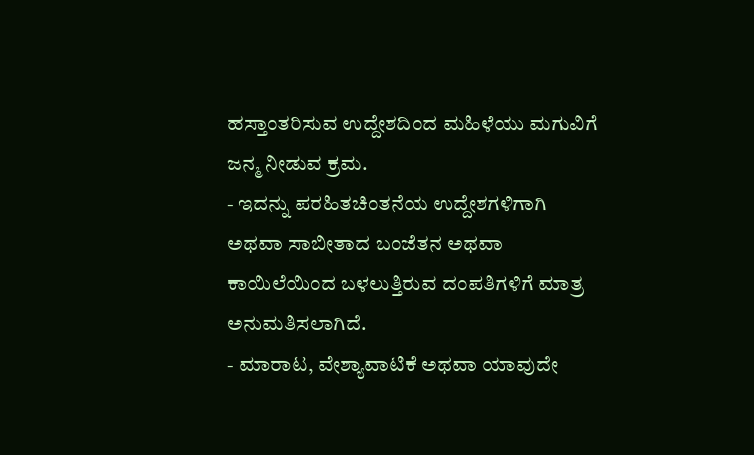ಹಸ್ತಾಂತರಿಸುವ ಉದ್ದೇಶದಿಂದ ಮಹಿಳೆಯು ಮಗುವಿಗೆ ಜನ್ಮ ನೀಡುವ ಕ್ರಮ.
- ಇದನ್ನು ಪರಹಿತಚಿಂತನೆಯ ಉದ್ದೇಶಗಳಿಗಾಗಿ ಅಥವಾ ಸಾಬೀತಾದ ಬಂಜೆತನ ಅಥವಾ ಕಾಯಿಲೆಯಿಂದ ಬಳಲುತ್ತಿರುವ ದಂಪತಿಗಳಿಗೆ ಮಾತ್ರ ಅನುಮತಿಸಲಾಗಿದೆ.
- ಮಾರಾಟ, ವೇಶ್ಯಾವಾಟಿಕೆ ಅಥವಾ ಯಾವುದೇ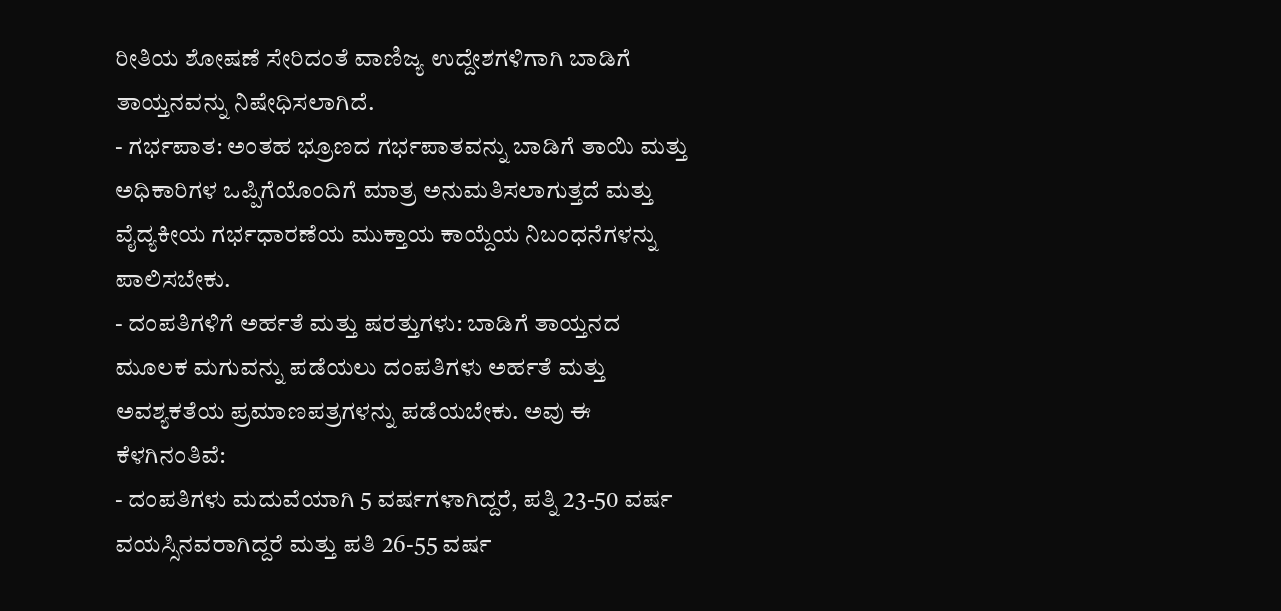ರೀತಿಯ ಶೋಷಣೆ ಸೇರಿದಂತೆ ವಾಣಿಜ್ಯ ಉದ್ದೇಶಗಳಿಗಾಗಿ ಬಾಡಿಗೆ ತಾಯ್ತನವನ್ನು ನಿಷೇಧಿಸಲಾಗಿದೆ.
- ಗರ್ಭಪಾತ: ಅಂತಹ ಭ್ರೂಣದ ಗರ್ಭಪಾತವನ್ನು ಬಾಡಿಗೆ ತಾಯಿ ಮತ್ತು ಅಧಿಕಾರಿಗಳ ಒಪ್ಪಿಗೆಯೊಂದಿಗೆ ಮಾತ್ರ ಅನುಮತಿಸಲಾಗುತ್ತದೆ ಮತ್ತು ವೈದ್ಯಕೀಯ ಗರ್ಭಧಾರಣೆಯ ಮುಕ್ತಾಯ ಕಾಯ್ದೆಯ ನಿಬಂಧನೆಗಳನ್ನು ಪಾಲಿಸಬೇಕು.
- ದಂಪತಿಗಳಿಗೆ ಅರ್ಹತೆ ಮತ್ತು ಷರತ್ತುಗಳು: ಬಾಡಿಗೆ ತಾಯ್ತನದ ಮೂಲಕ ಮಗುವನ್ನು ಪಡೆಯಲು ದಂಪತಿಗಳು ಅರ್ಹತೆ ಮತ್ತು ಅವಶ್ಯಕತೆಯ ಪ್ರಮಾಣಪತ್ರಗಳನ್ನು ಪಡೆಯಬೇಕು. ಅವು ಈ ಕೆಳಗಿನಂತಿವೆ:
- ದಂಪತಿಗಳು ಮದುವೆಯಾಗಿ 5 ವರ್ಷಗಳಾಗಿದ್ದರೆ, ಪತ್ನಿ 23-50 ವರ್ಷ ವಯಸ್ಸಿನವರಾಗಿದ್ದರೆ ಮತ್ತು ಪತಿ 26-55 ವರ್ಷ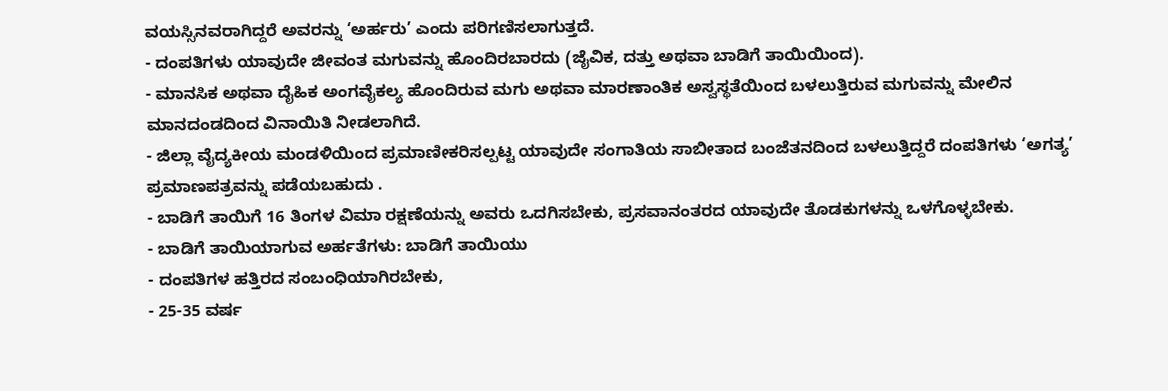ವಯಸ್ಸಿನವರಾಗಿದ್ದರೆ ಅವರನ್ನು ‘ಅರ್ಹರು’ ಎಂದು ಪರಿಗಣಿಸಲಾಗುತ್ತದೆ.
- ದಂಪತಿಗಳು ಯಾವುದೇ ಜೀವಂತ ಮಗುವನ್ನು ಹೊಂದಿರಬಾರದು (ಜೈವಿಕ, ದತ್ತು ಅಥವಾ ಬಾಡಿಗೆ ತಾಯಿಯಿಂದ).
- ಮಾನಸಿಕ ಅಥವಾ ದೈಹಿಕ ಅಂಗವೈಕಲ್ಯ ಹೊಂದಿರುವ ಮಗು ಅಥವಾ ಮಾರಣಾಂತಿಕ ಅಸ್ವಸ್ಥತೆಯಿಂದ ಬಳಲುತ್ತಿರುವ ಮಗುವನ್ನು ಮೇಲಿನ ಮಾನದಂಡದಿಂದ ವಿನಾಯಿತಿ ನೀಡಲಾಗಿದೆ.
- ಜಿಲ್ಲಾ ವೈದ್ಯಕೀಯ ಮಂಡಳಿಯಿಂದ ಪ್ರಮಾಣೀಕರಿಸಲ್ಪಟ್ಟ ಯಾವುದೇ ಸಂಗಾತಿಯ ಸಾಬೀತಾದ ಬಂಜೆತನದಿಂದ ಬಳಲುತ್ತಿದ್ದರೆ ದಂಪತಿಗಳು ‘ಅಗತ್ಯ’ ಪ್ರಮಾಣಪತ್ರವನ್ನು ಪಡೆಯಬಹುದು .
- ಬಾಡಿಗೆ ತಾಯಿಗೆ 16 ತಿಂಗಳ ವಿಮಾ ರಕ್ಷಣೆಯನ್ನು ಅವರು ಒದಗಿಸಬೇಕು, ಪ್ರಸವಾನಂತರದ ಯಾವುದೇ ತೊಡಕುಗಳನ್ನು ಒಳಗೊಳ್ಳಬೇಕು.
- ಬಾಡಿಗೆ ತಾಯಿಯಾಗುವ ಅರ್ಹತೆಗಳು: ಬಾಡಿಗೆ ತಾಯಿಯು
- ದಂಪತಿಗಳ ಹತ್ತಿರದ ಸಂಬಂಧಿಯಾಗಿರಬೇಕು,
- 25-35 ವರ್ಷ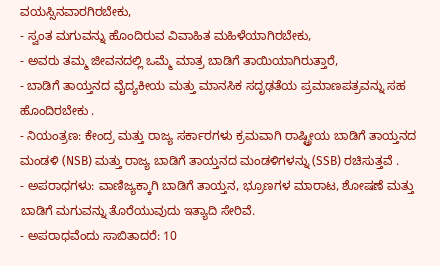ವಯಸ್ಸಿನವಾರಗಿರಬೇಕು,
- ಸ್ವಂತ ಮಗುವನ್ನು ಹೊಂದಿರುವ ವಿವಾಹಿತ ಮಹಿಳೆಯಾಗಿರಬೇಕು,
- ಅವರು ತಮ್ಮ ಜೀವನದಲ್ಲಿ ಒಮ್ಮೆ ಮಾತ್ರ ಬಾಡಿಗೆ ತಾಯಿಯಾಗಿರುತ್ತಾರೆ,
- ಬಾಡಿಗೆ ತಾಯ್ತನದ ವೈದ್ಯಕೀಯ ಮತ್ತು ಮಾನಸಿಕ ಸದೃಢತೆಯ ಪ್ರಮಾಣಪತ್ರವನ್ನು ಸಹ ಹೊಂದಿರಬೇಕು .
- ನಿಯಂತ್ರಣ: ಕೇಂದ್ರ ಮತ್ತು ರಾಜ್ಯ ಸರ್ಕಾರಗಳು ಕ್ರಮವಾಗಿ ರಾಷ್ಟ್ರೀಯ ಬಾಡಿಗೆ ತಾಯ್ತನದ ಮಂಡಳಿ (NSB) ಮತ್ತು ರಾಜ್ಯ ಬಾಡಿಗೆ ತಾಯ್ತನದ ಮಂಡಳಿಗಳನ್ನು (SSB) ರಚಿಸುತ್ತವೆ .
- ಅಪರಾಧಗಳು: ವಾಣಿಜ್ಯಕ್ಕಾಗಿ ಬಾಡಿಗೆ ತಾಯ್ತನ, ಭ್ರೂಣಗಳ ಮಾರಾಟ, ಶೋಷಣೆ ಮತ್ತು ಬಾಡಿಗೆ ಮಗುವನ್ನು ತೊರೆಯುವುದು ಇತ್ಯಾದಿ ಸೇರಿವೆ.
- ಅಪರಾಧವೆಂದು ಸಾಬಿತಾದರೆ: 10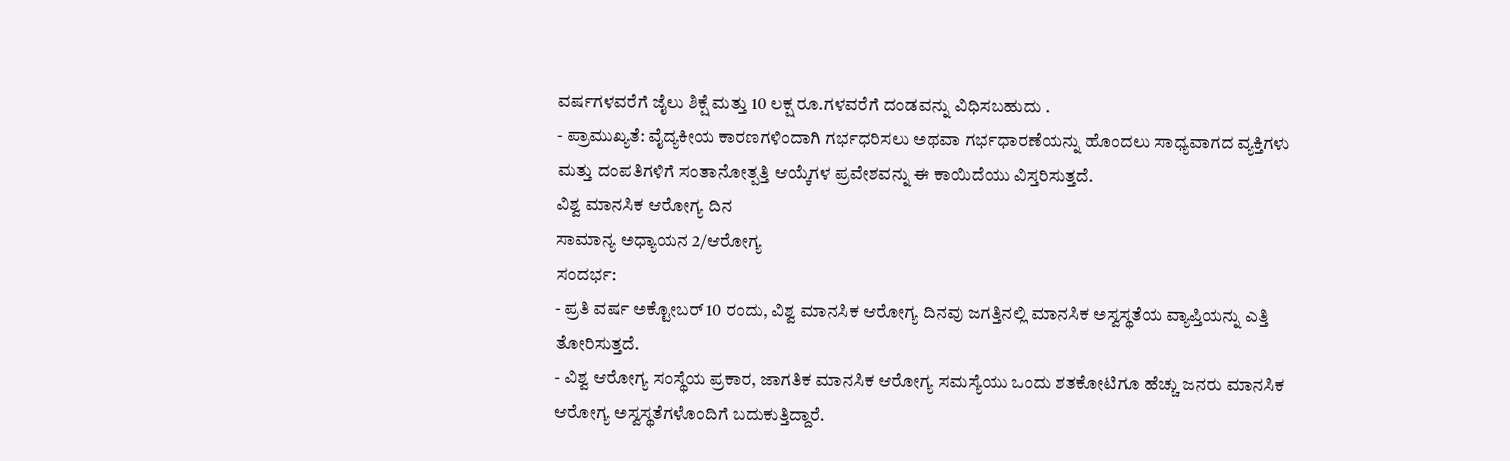ವರ್ಷಗಳವರೆಗೆ ಜೈಲು ಶಿಕ್ಷೆ ಮತ್ತು 10 ಲಕ್ಷ ರೂ.ಗಳವರೆಗೆ ದಂಡವನ್ನು ವಿಧಿಸಬಹುದು .
- ಪ್ರಾಮುಖ್ಯತೆ: ವೈದ್ಯಕೀಯ ಕಾರಣಗಳಿಂದಾಗಿ ಗರ್ಭಧರಿಸಲು ಅಥವಾ ಗರ್ಭಧಾರಣೆಯನ್ನು ಹೊಂದಲು ಸಾಧ್ಯವಾಗದ ವ್ಯಕ್ತಿಗಳು ಮತ್ತು ದಂಪತಿಗಳಿಗೆ ಸಂತಾನೋತ್ಪತ್ತಿ ಆಯ್ಕೆಗಳ ಪ್ರವೇಶವನ್ನು ಈ ಕಾಯಿದೆಯು ವಿಸ್ತರಿಸುತ್ತದೆ.
ವಿಶ್ವ ಮಾನಸಿಕ ಆರೋಗ್ಯ ದಿನ
ಸಾಮಾನ್ಯ ಅಧ್ಯಾಯನ 2/ಆರೋಗ್ಯ
ಸಂದರ್ಭ:
- ಪ್ರತಿ ವರ್ಷ ಅಕ್ಟೋಬರ್ 10 ರಂದು, ವಿಶ್ವ ಮಾನಸಿಕ ಆರೋಗ್ಯ ದಿನವು ಜಗತ್ತಿನಲ್ಲಿ ಮಾನಸಿಕ ಅಸ್ವಸ್ಥತೆಯ ವ್ಯಾಪ್ತಿಯನ್ನು ಎತ್ತಿ ತೋರಿಸುತ್ತದೆ.
- ವಿಶ್ವ ಆರೋಗ್ಯ ಸಂಸ್ಥೆಯ ಪ್ರಕಾರ, ಜಾಗತಿಕ ಮಾನಸಿಕ ಆರೋಗ್ಯ ಸಮಸ್ಯೆಯು ಒಂದು ಶತಕೋಟಿಗೂ ಹೆಚ್ಚು ಜನರು ಮಾನಸಿಕ ಆರೋಗ್ಯ ಅಸ್ವಸ್ಥತೆಗಳೊಂದಿಗೆ ಬದುಕುತ್ತಿದ್ದಾರೆ.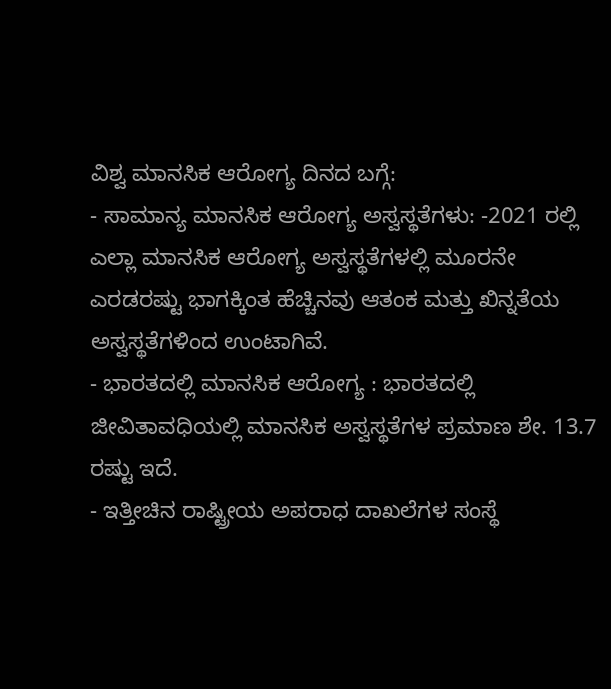ವಿಶ್ವ ಮಾನಸಿಕ ಆರೋಗ್ಯ ದಿನದ ಬಗ್ಗೆ:
- ಸಾಮಾನ್ಯ ಮಾನಸಿಕ ಆರೋಗ್ಯ ಅಸ್ವಸ್ಥತೆಗಳು: -2021 ರಲ್ಲಿ ಎಲ್ಲಾ ಮಾನಸಿಕ ಆರೋಗ್ಯ ಅಸ್ವಸ್ಥತೆಗಳಲ್ಲಿ ಮೂರನೇ ಎರಡರಷ್ಟು ಭಾಗಕ್ಕಿಂತ ಹೆಚ್ಚಿನವು ಆತಂಕ ಮತ್ತು ಖಿನ್ನತೆಯ ಅಸ್ವಸ್ಥತೆಗಳಿಂದ ಉಂಟಾಗಿವೆ.
- ಭಾರತದಲ್ಲಿ ಮಾನಸಿಕ ಆರೋಗ್ಯ : ಭಾರತದಲ್ಲಿ ಜೀವಿತಾವಧಿಯಲ್ಲಿ ಮಾನಸಿಕ ಅಸ್ವಸ್ಥತೆಗಳ ಪ್ರಮಾಣ ಶೇ. 13.7 ರಷ್ಟು ಇದೆ.
- ಇತ್ತೀಚಿನ ರಾಷ್ಟ್ರೀಯ ಅಪರಾಧ ದಾಖಲೆಗಳ ಸಂಸ್ಥೆ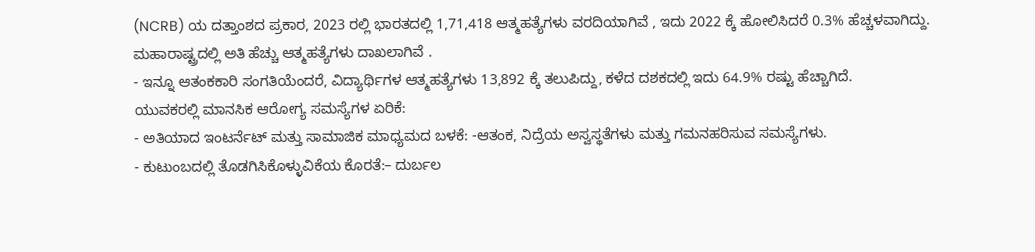(NCRB) ಯ ದತ್ತಾಂಶದ ಪ್ರಕಾರ, 2023 ರಲ್ಲಿ ಭಾರತದಲ್ಲಿ 1,71,418 ಆತ್ಮಹತ್ಯೆಗಳು ವರದಿಯಾಗಿವೆ , ಇದು 2022 ಕ್ಕೆ ಹೋಲಿಸಿದರೆ 0.3% ಹೆಚ್ಚಳವಾಗಿದ್ದು. ಮಹಾರಾಷ್ಟ್ರದಲ್ಲಿ ಅತಿ ಹೆಚ್ಚು ಆತ್ಮಹತ್ಯೆಗಳು ದಾಖಲಾಗಿವೆ .
- ಇನ್ನೂ ಆತಂಕಕಾರಿ ಸಂಗತಿಯೆಂದರೆ, ವಿದ್ಯಾರ್ಥಿಗಳ ಆತ್ಮಹತ್ಯೆಗಳು 13,892 ಕ್ಕೆ ತಲುಪಿದ್ದು, ಕಳೆದ ದಶಕದಲ್ಲಿ ಇದು 64.9% ರಷ್ಟು ಹೆಚ್ಚಾಗಿದೆ.
ಯುವಕರಲ್ಲಿ ಮಾನಸಿಕ ಆರೋಗ್ಯ ಸಮಸ್ಯೆಗಳ ಏರಿಕೆ:
- ಅತಿಯಾದ ಇಂಟರ್ನೆಟ್ ಮತ್ತು ಸಾಮಾಜಿಕ ಮಾಧ್ಯಮದ ಬಳಕೆ: -ಆತಂಕ, ನಿದ್ರೆಯ ಅಸ್ವಸ್ಥತೆಗಳು ಮತ್ತು ಗಮನಹರಿಸುವ ಸಮಸ್ಯೆಗಳು.
- ಕುಟುಂಬದಲ್ಲಿ ತೊಡಗಿಸಿಕೊಳ್ಳುವಿಕೆಯ ಕೊರತೆ:– ದುರ್ಬಲ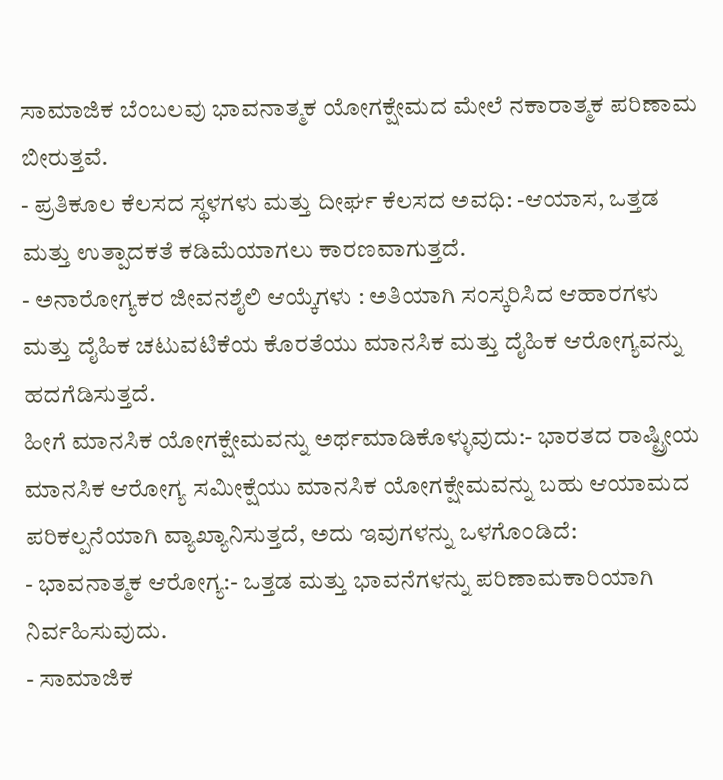ಸಾಮಾಜಿಕ ಬೆಂಬಲವು ಭಾವನಾತ್ಮಕ ಯೋಗಕ್ಷೇಮದ ಮೇಲೆ ನಕಾರಾತ್ಮಕ ಪರಿಣಾಮ ಬೀರುತ್ತವೆ.
- ಪ್ರತಿಕೂಲ ಕೆಲಸದ ಸ್ಥಳಗಳು ಮತ್ತು ದೀರ್ಘ ಕೆಲಸದ ಅವಧಿ: -ಆಯಾಸ, ಒತ್ತಡ ಮತ್ತು ಉತ್ಪಾದಕತೆ ಕಡಿಮೆಯಾಗಲು ಕಾರಣವಾಗುತ್ತದೆ.
- ಅನಾರೋಗ್ಯಕರ ಜೀವನಶೈಲಿ ಆಯ್ಕೆಗಳು : ಅತಿಯಾಗಿ ಸಂಸ್ಕರಿಸಿದ ಆಹಾರಗಳು ಮತ್ತು ದೈಹಿಕ ಚಟುವಟಿಕೆಯ ಕೊರತೆಯು ಮಾನಸಿಕ ಮತ್ತು ದೈಹಿಕ ಆರೋಗ್ಯವನ್ನು ಹದಗೆಡಿಸುತ್ತದೆ.
ಹೀಗೆ ಮಾನಸಿಕ ಯೋಗಕ್ಷೇಮವನ್ನು ಅರ್ಥಮಾಡಿಕೊಳ್ಳುವುದು:- ಭಾರತದ ರಾಷ್ಟ್ರೀಯ ಮಾನಸಿಕ ಆರೋಗ್ಯ ಸಮೀಕ್ಷೆಯು ಮಾನಸಿಕ ಯೋಗಕ್ಷೇಮವನ್ನು ಬಹು ಆಯಾಮದ ಪರಿಕಲ್ಪನೆಯಾಗಿ ವ್ಯಾಖ್ಯಾನಿಸುತ್ತದೆ, ಅದು ಇವುಗಳನ್ನು ಒಳಗೊಂಡಿದೆ:
- ಭಾವನಾತ್ಮಕ ಆರೋಗ್ಯ:- ಒತ್ತಡ ಮತ್ತು ಭಾವನೆಗಳನ್ನು ಪರಿಣಾಮಕಾರಿಯಾಗಿ ನಿರ್ವಹಿಸುವುದು.
- ಸಾಮಾಜಿಕ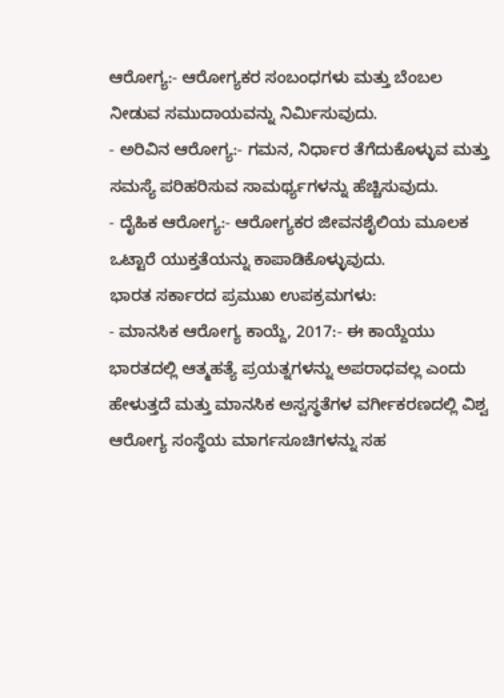ಆರೋಗ್ಯ:- ಆರೋಗ್ಯಕರ ಸಂಬಂಧಗಳು ಮತ್ತು ಬೆಂಬಲ ನೀಡುವ ಸಮುದಾಯವನ್ನು ನಿರ್ಮಿಸುವುದು.
- ಅರಿವಿನ ಆರೋಗ್ಯ:- ಗಮನ, ನಿರ್ಧಾರ ತೆಗೆದುಕೊಳ್ಳುವ ಮತ್ತು ಸಮಸ್ಯೆ ಪರಿಹರಿಸುವ ಸಾಮರ್ಥ್ಯಗಳನ್ನು ಹೆಚ್ಚಿಸುವುದು.
- ದೈಹಿಕ ಆರೋಗ್ಯ:- ಆರೋಗ್ಯಕರ ಜೀವನಶೈಲಿಯ ಮೂಲಕ ಒಟ್ಟಾರೆ ಯುಕ್ತತೆಯನ್ನು ಕಾಪಾಡಿಕೊಳ್ಳುವುದು.
ಭಾರತ ಸರ್ಕಾರದ ಪ್ರಮುಖ ಉಪಕ್ರಮಗಳು:
- ಮಾನಸಿಕ ಆರೋಗ್ಯ ಕಾಯ್ದೆ, 2017:- ಈ ಕಾಯ್ದೆಯು ಭಾರತದಲ್ಲಿ ಆತ್ಮಹತ್ಯೆ ಪ್ರಯತ್ನಗಳನ್ನು ಅಪರಾಧವಲ್ಲ ಎಂದು ಹೇಳುತ್ತದೆ ಮತ್ತು ಮಾನಸಿಕ ಅಸ್ವಸ್ಥತೆಗಳ ವರ್ಗೀಕರಣದಲ್ಲಿ ವಿಶ್ವ ಆರೋಗ್ಯ ಸಂಸ್ಥೆಯ ಮಾರ್ಗಸೂಚಿಗಳನ್ನು ಸಹ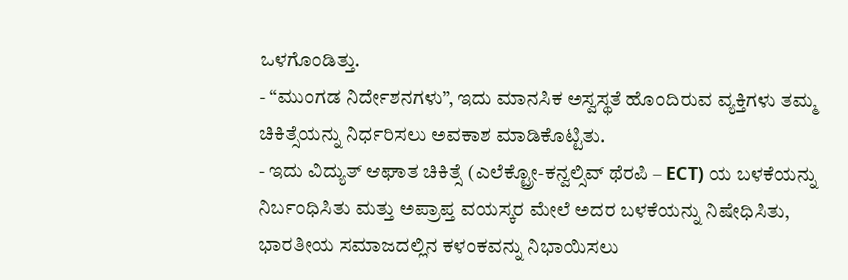ಒಳಗೊಂಡಿತ್ತು.
- “ಮುಂಗಡ ನಿರ್ದೇಶನಗಳು”, ಇದು ಮಾನಸಿಕ ಅಸ್ವಸ್ಥತೆ ಹೊಂದಿರುವ ವ್ಯಕ್ತಿಗಳು ತಮ್ಮ ಚಿಕಿತ್ಸೆಯನ್ನು ನಿರ್ಧರಿಸಲು ಅವಕಾಶ ಮಾಡಿಕೊಟ್ಟಿತು.
- ಇದು ವಿದ್ಯುತ್ ಆಘಾತ ಚಿಕಿತ್ಸೆ (ಎಲೆಕ್ಟ್ರೋ-ಕನ್ವಲ್ಸಿವ್ ಥೆರಪಿ – ECT) ಯ ಬಳಕೆಯನ್ನು ನಿರ್ಬಂಧಿಸಿತು ಮತ್ತು ಅಪ್ರಾಪ್ತ ವಯಸ್ಕರ ಮೇಲೆ ಅದರ ಬಳಕೆಯನ್ನು ನಿಷೇಧಿಸಿತು, ಭಾರತೀಯ ಸಮಾಜದಲ್ಲಿನ ಕಳಂಕವನ್ನು ನಿಭಾಯಿಸಲು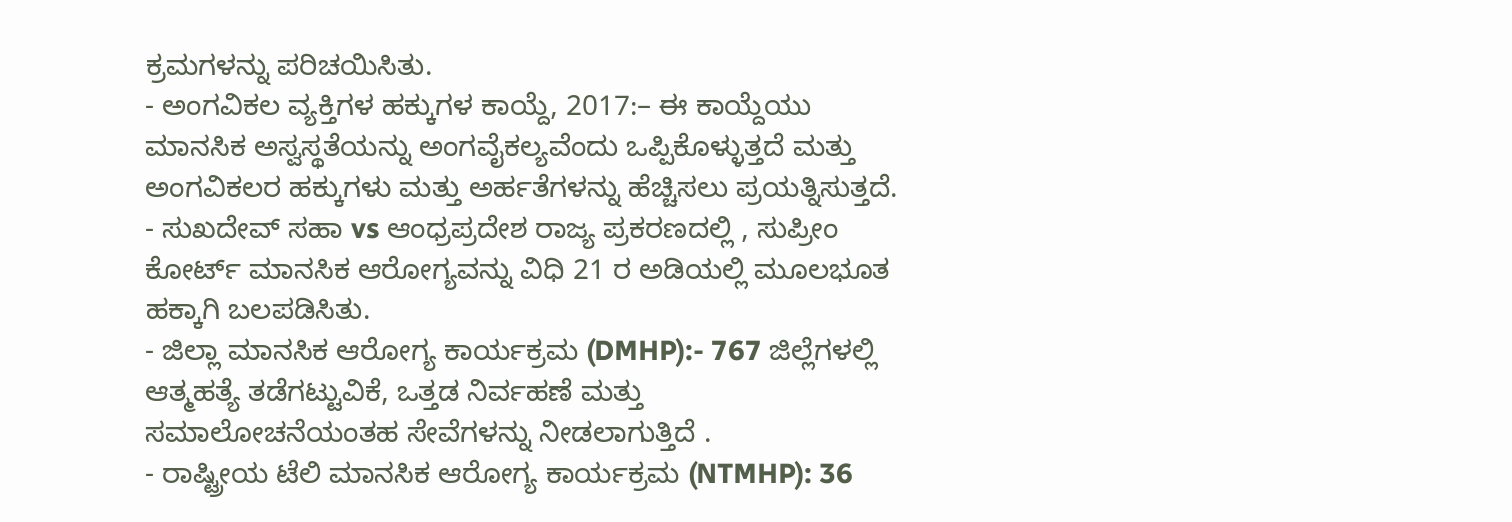ಕ್ರಮಗಳನ್ನು ಪರಿಚಯಿಸಿತು.
- ಅಂಗವಿಕಲ ವ್ಯಕ್ತಿಗಳ ಹಕ್ಕುಗಳ ಕಾಯ್ದೆ, 2017:– ಈ ಕಾಯ್ದೆಯು ಮಾನಸಿಕ ಅಸ್ವಸ್ಥತೆಯನ್ನು ಅಂಗವೈಕಲ್ಯವೆಂದು ಒಪ್ಪಿಕೊಳ್ಳುತ್ತದೆ ಮತ್ತು ಅಂಗವಿಕಲರ ಹಕ್ಕುಗಳು ಮತ್ತು ಅರ್ಹತೆಗಳನ್ನು ಹೆಚ್ಚಿಸಲು ಪ್ರಯತ್ನಿಸುತ್ತದೆ.
- ಸುಖದೇವ್ ಸಹಾ vs ಆಂಧ್ರಪ್ರದೇಶ ರಾಜ್ಯ ಪ್ರಕರಣದಲ್ಲಿ , ಸುಪ್ರೀಂ ಕೋರ್ಟ್ ಮಾನಸಿಕ ಆರೋಗ್ಯವನ್ನು ವಿಧಿ 21 ರ ಅಡಿಯಲ್ಲಿ ಮೂಲಭೂತ ಹಕ್ಕಾಗಿ ಬಲಪಡಿಸಿತು.
- ಜಿಲ್ಲಾ ಮಾನಸಿಕ ಆರೋಗ್ಯ ಕಾರ್ಯಕ್ರಮ (DMHP):- 767 ಜಿಲ್ಲೆಗಳಲ್ಲಿ ಆತ್ಮಹತ್ಯೆ ತಡೆಗಟ್ಟುವಿಕೆ, ಒತ್ತಡ ನಿರ್ವಹಣೆ ಮತ್ತು ಸಮಾಲೋಚನೆಯಂತಹ ಸೇವೆಗಳನ್ನು ನೀಡಲಾಗುತ್ತಿದೆ .
- ರಾಷ್ಟ್ರೀಯ ಟೆಲಿ ಮಾನಸಿಕ ಆರೋಗ್ಯ ಕಾರ್ಯಕ್ರಮ (NTMHP): 36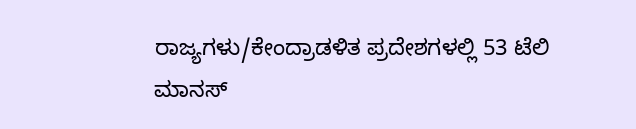ರಾಜ್ಯಗಳು/ಕೇಂದ್ರಾಡಳಿತ ಪ್ರದೇಶಗಳಲ್ಲಿ 53 ಟೆಲಿ ಮಾನಸ್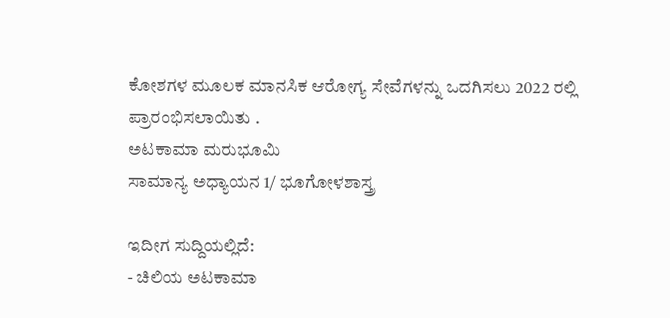ಕೋಶಗಳ ಮೂಲಕ ಮಾನಸಿಕ ಆರೋಗ್ಯ ಸೇವೆಗಳನ್ನು ಒದಗಿಸಲು 2022 ರಲ್ಲಿ ಪ್ರಾರಂಭಿಸಲಾಯಿತು .
ಅಟಕಾಮಾ ಮರುಭೂಮಿ
ಸಾಮಾನ್ಯ ಅಧ್ಯಾಯನ 1/ ಭೂಗೋಳಶಾಸ್ತ್ರ

ಇದೀಗ ಸುದ್ದಿಯಲ್ಲಿದೆ:
- ಚಿಲಿಯ ಅಟಕಾಮಾ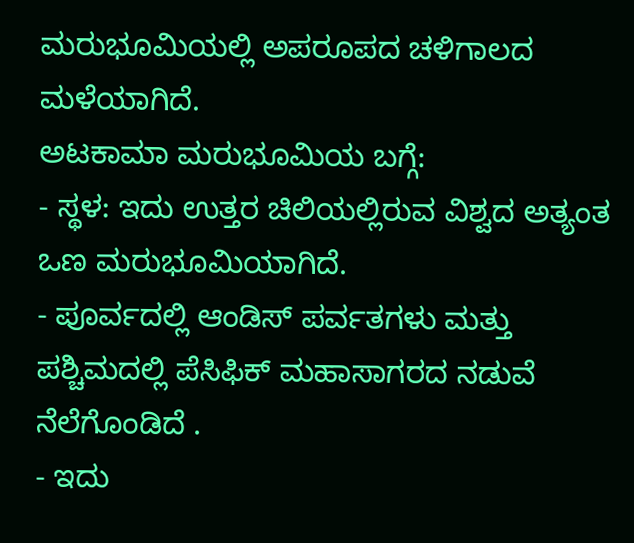ಮರುಭೂಮಿಯಲ್ಲಿ ಅಪರೂಪದ ಚಳಿಗಾಲದ ಮಳೆಯಾಗಿದೆ.
ಅಟಕಾಮಾ ಮರುಭೂಮಿಯ ಬಗ್ಗೆ:
- ಸ್ಥಳ: ಇದು ಉತ್ತರ ಚಿಲಿಯಲ್ಲಿರುವ ವಿಶ್ವದ ಅತ್ಯಂತ ಒಣ ಮರುಭೂಮಿಯಾಗಿದೆ.
- ಪೂರ್ವದಲ್ಲಿ ಆಂಡಿಸ್ ಪರ್ವತಗಳು ಮತ್ತು ಪಶ್ಚಿಮದಲ್ಲಿ ಪೆಸಿಫಿಕ್ ಮಹಾಸಾಗರದ ನಡುವೆ ನೆಲೆಗೊಂಡಿದೆ .
- ಇದು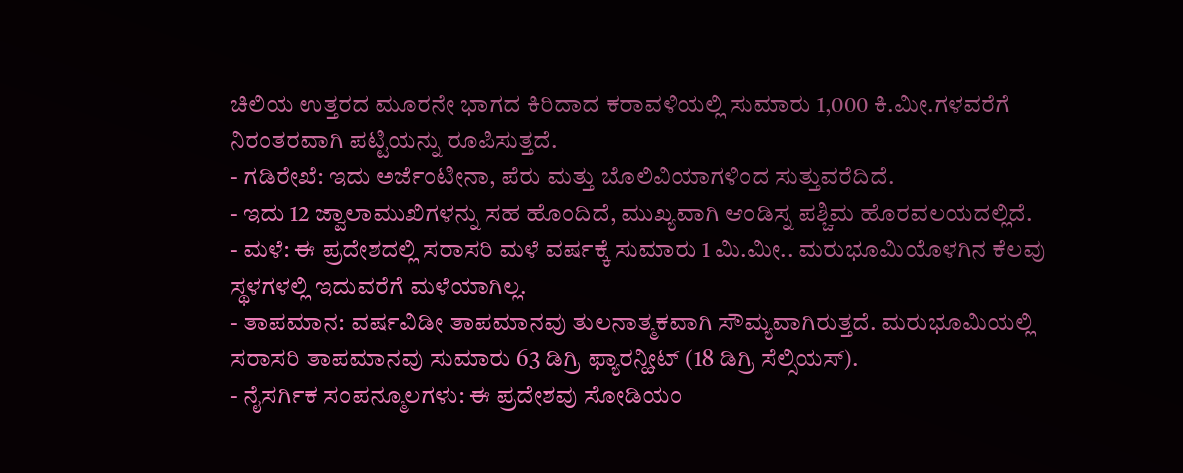ಚಿಲಿಯ ಉತ್ತರದ ಮೂರನೇ ಭಾಗದ ಕಿರಿದಾದ ಕರಾವಳಿಯಲ್ಲಿ ಸುಮಾರು 1,000 ಕಿ.ಮೀ.ಗಳವರೆಗೆ ನಿರಂತರವಾಗಿ ಪಟ್ಟಿಯನ್ನು ರೂಪಿಸುತ್ತದೆ.
- ಗಡಿರೇಖೆ: ಇದು ಅರ್ಜೆಂಟೀನಾ, ಪೆರು ಮತ್ತು ಬೊಲಿವಿಯಾಗಳಿಂದ ಸುತ್ತುವರೆದಿದೆ.
- ಇದು 12 ಜ್ವಾಲಾಮುಖಿಗಳನ್ನು ಸಹ ಹೊಂದಿದೆ, ಮುಖ್ಯವಾಗಿ ಆಂಡಿಸ್ನ ಪಶ್ಚಿಮ ಹೊರವಲಯದಲ್ಲಿದೆ.
- ಮಳೆ: ಈ ಪ್ರದೇಶದಲ್ಲಿ ಸರಾಸರಿ ಮಳೆ ವರ್ಷಕ್ಕೆ ಸುಮಾರು 1 ಮಿ.ಮೀ.. ಮರುಭೂಮಿಯೊಳಗಿನ ಕೆಲವು ಸ್ಥಳಗಳಲ್ಲಿ ಇದುವರೆಗೆ ಮಳೆಯಾಗಿಲ್ಲ.
- ತಾಪಮಾನ: ವರ್ಷವಿಡೀ ತಾಪಮಾನವು ತುಲನಾತ್ಮಕವಾಗಿ ಸೌಮ್ಯವಾಗಿರುತ್ತದೆ. ಮರುಭೂಮಿಯಲ್ಲಿ ಸರಾಸರಿ ತಾಪಮಾನವು ಸುಮಾರು 63 ಡಿಗ್ರಿ ಫ್ಯಾರನ್ಹೀಟ್ (18 ಡಿಗ್ರಿ ಸೆಲ್ಸಿಯಸ್).
- ನೈಸರ್ಗಿಕ ಸಂಪನ್ಮೂಲಗಳು: ಈ ಪ್ರದೇಶವು ಸೋಡಿಯಂ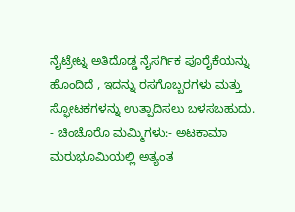ನೈಟ್ರೇಟ್ನ ಅತಿದೊಡ್ಡ ನೈಸರ್ಗಿಕ ಪೂರೈಕೆಯನ್ನು ಹೊಂದಿದೆ , ಇದನ್ನು ರಸಗೊಬ್ಬರಗಳು ಮತ್ತು ಸ್ಫೋಟಕಗಳನ್ನು ಉತ್ಪಾದಿಸಲು ಬಳಸಬಹುದು.
- ಚಿಂಚೊರೊ ಮಮ್ಮಿಗಳು:- ಅಟಕಾಮಾ ಮರುಭೂಮಿಯಲ್ಲಿ ಅತ್ಯಂತ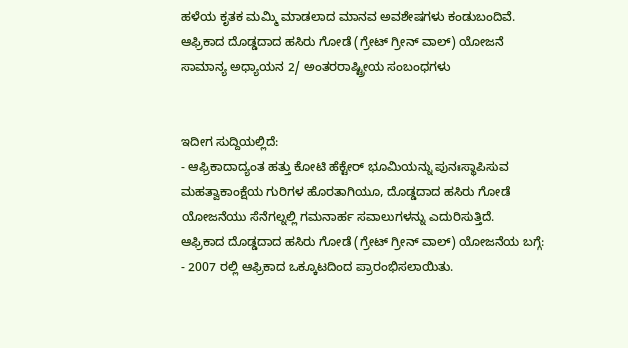ಹಳೆಯ ಕೃತಕ ಮಮ್ಮಿ ಮಾಡಲಾದ ಮಾನವ ಅವಶೇಷಗಳು ಕಂಡುಬಂದಿವೆ.
ಆಫ್ರಿಕಾದ ದೊಡ್ಡದಾದ ಹಸಿರು ಗೋಡೆ (ಗ್ರೇಟ್ ಗ್ರೀನ್ ವಾಲ್) ಯೋಜನೆ
ಸಾಮಾನ್ಯ ಅಧ್ಯಾಯನ 2/ ಅಂತರರಾಷ್ಟ್ರೀಯ ಸಂಬಂಧಗಳು


ಇದೀಗ ಸುದ್ದಿಯಲ್ಲಿದೆ:
- ಆಫ್ರಿಕಾದಾದ್ಯಂತ ಹತ್ತು ಕೋಟಿ ಹೆಕ್ಟೇರ್ ಭೂಮಿಯನ್ನು ಪುನಃಸ್ಥಾಪಿಸುವ ಮಹತ್ವಾಕಾಂಕ್ಷೆಯ ಗುರಿಗಳ ಹೊರತಾಗಿಯೂ, ದೊಡ್ಡದಾದ ಹಸಿರು ಗೋಡೆ ಯೋಜನೆಯು ಸೆನೆಗಲ್ನಲ್ಲಿ ಗಮನಾರ್ಹ ಸವಾಲುಗಳನ್ನು ಎದುರಿಸುತ್ತಿದೆ.
ಆಫ್ರಿಕಾದ ದೊಡ್ಡದಾದ ಹಸಿರು ಗೋಡೆ (ಗ್ರೇಟ್ ಗ್ರೀನ್ ವಾಲ್) ಯೋಜನೆಯ ಬಗ್ಗೆ:
- 2007 ರಲ್ಲಿ ಆಫ್ರಿಕಾದ ಒಕ್ಕೂಟದಿಂದ ಪ್ರಾರಂಭಿಸಲಾಯಿತು.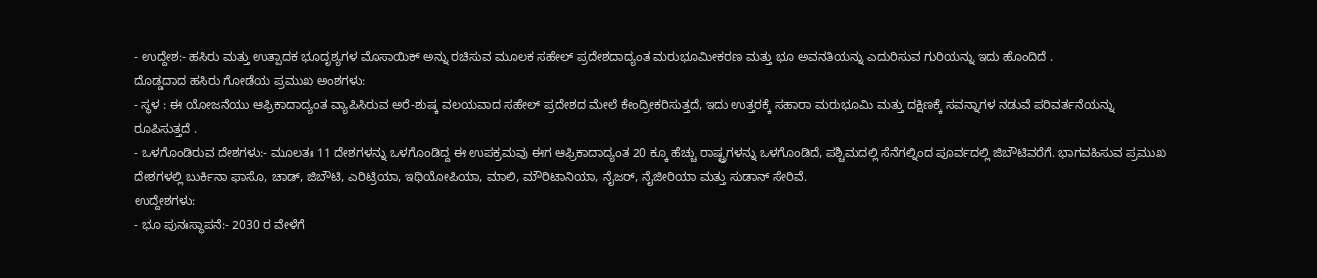- ಉದ್ದೇಶ:- ಹಸಿರು ಮತ್ತು ಉತ್ಪಾದಕ ಭೂದೃಶ್ಯಗಳ ಮೊಸಾಯಿಕ್ ಅನ್ನು ರಚಿಸುವ ಮೂಲಕ ಸಹೇಲ್ ಪ್ರದೇಶದಾದ್ಯಂತ ಮರುಭೂಮೀಕರಣ ಮತ್ತು ಭೂ ಅವನತಿಯನ್ನು ಎದುರಿಸುವ ಗುರಿಯನ್ನು ಇದು ಹೊಂದಿದೆ .
ದೊಡ್ಡದಾದ ಹಸಿರು ಗೋಡೆಯ ಪ್ರಮುಖ ಅಂಶಗಳು:
- ಸ್ಥಳ : ಈ ಯೋಜನೆಯು ಆಫ್ರಿಕಾದಾದ್ಯಂತ ವ್ಯಾಪಿಸಿರುವ ಅರೆ-ಶುಷ್ಕ ವಲಯವಾದ ಸಹೇಲ್ ಪ್ರದೇಶದ ಮೇಲೆ ಕೇಂದ್ರೀಕರಿಸುತ್ತದೆ, ಇದು ಉತ್ತರಕ್ಕೆ ಸಹಾರಾ ಮರುಭೂಮಿ ಮತ್ತು ದಕ್ಷಿಣಕ್ಕೆ ಸವನ್ನಾಗಳ ನಡುವೆ ಪರಿವರ್ತನೆಯನ್ನು ರೂಪಿಸುತ್ತದೆ .
- ಒಳಗೊಂಡಿರುವ ದೇಶಗಳು:- ಮೂಲತಃ 11 ದೇಶಗಳನ್ನು ಒಳಗೊಂಡಿದ್ದ ಈ ಉಪಕ್ರಮವು ಈಗ ಆಫ್ರಿಕಾದಾದ್ಯಂತ 20 ಕ್ಕೂ ಹೆಚ್ಚು ರಾಷ್ಟ್ರಗಳನ್ನು ಒಳಗೊಂಡಿದೆ, ಪಶ್ಚಿಮದಲ್ಲಿ ಸೆನೆಗಲ್ನಿಂದ ಪೂರ್ವದಲ್ಲಿ ಜಿಬೌಟಿವರೆಗೆ. ಭಾಗವಹಿಸುವ ಪ್ರಮುಖ ದೇಶಗಳಲ್ಲಿ ಬುರ್ಕಿನಾ ಫಾಸೊ, ಚಾಡ್, ಜಿಬೌಟಿ, ಎರಿಟ್ರಿಯಾ, ಇಥಿಯೋಪಿಯಾ, ಮಾಲಿ, ಮೌರಿಟಾನಿಯಾ, ನೈಜರ್, ನೈಜೀರಿಯಾ ಮತ್ತು ಸುಡಾನ್ ಸೇರಿವೆ.
ಉದ್ದೇಶಗಳು:
- ಭೂ ಪುನಃಸ್ಥಾಪನೆ:- 2030 ರ ವೇಳೆಗೆ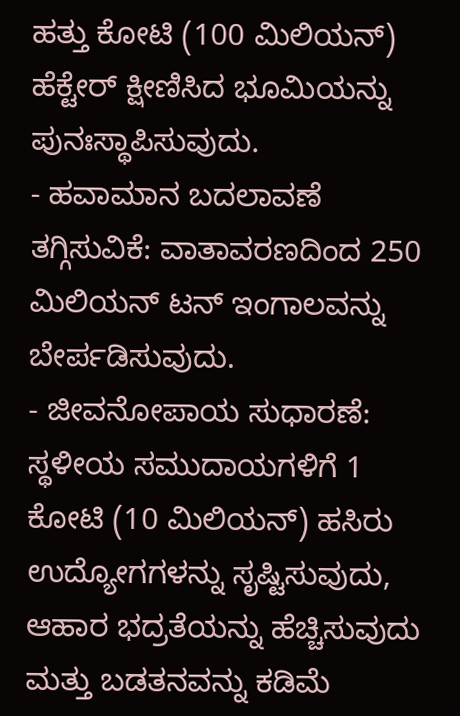ಹತ್ತು ಕೋಟಿ (100 ಮಿಲಿಯನ್) ಹೆಕ್ಟೇರ್ ಕ್ಷೀಣಿಸಿದ ಭೂಮಿಯನ್ನು ಪುನಃಸ್ಥಾಪಿಸುವುದು.
- ಹವಾಮಾನ ಬದಲಾವಣೆ ತಗ್ಗಿಸುವಿಕೆ: ವಾತಾವರಣದಿಂದ 250 ಮಿಲಿಯನ್ ಟನ್ ಇಂಗಾಲವನ್ನು ಬೇರ್ಪಡಿಸುವುದು.
- ಜೀವನೋಪಾಯ ಸುಧಾರಣೆ: ಸ್ಥಳೀಯ ಸಮುದಾಯಗಳಿಗೆ 1 ಕೋಟಿ (10 ಮಿಲಿಯನ್) ಹಸಿರು ಉದ್ಯೋಗಗಳನ್ನು ಸೃಷ್ಟಿಸುವುದು, ಆಹಾರ ಭದ್ರತೆಯನ್ನು ಹೆಚ್ಚಿಸುವುದು ಮತ್ತು ಬಡತನವನ್ನು ಕಡಿಮೆ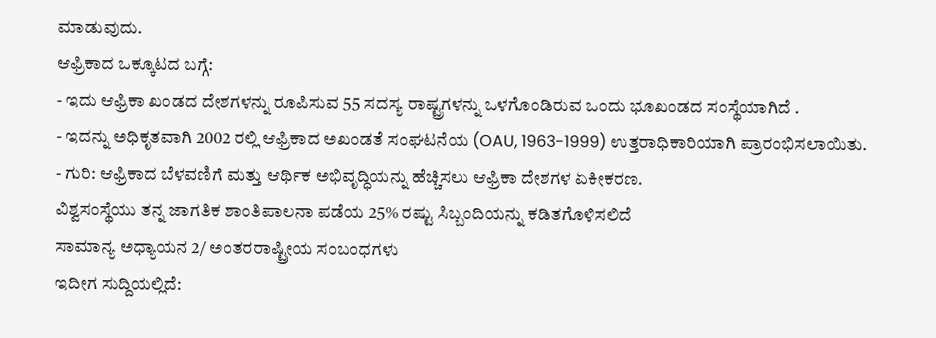ಮಾಡುವುದು.
ಆಫ್ರಿಕಾದ ಒಕ್ಕೂಟದ ಬಗ್ಗೆ:
- ಇದು ಆಫ್ರಿಕಾ ಖಂಡದ ದೇಶಗಳನ್ನು ರೂಪಿಸುವ 55 ಸದಸ್ಯ ರಾಷ್ಟ್ರಗಳನ್ನು ಒಳಗೊಂಡಿರುವ ಒಂದು ಭೂಖಂಡದ ಸಂಸ್ಥೆಯಾಗಿದೆ .
- ಇದನ್ನು ಅಧಿಕೃತವಾಗಿ 2002 ರಲ್ಲಿ ಆಫ್ರಿಕಾದ ಅಖಂಡತೆ ಸಂಘಟನೆಯ (OAU, 1963-1999) ಉತ್ತರಾಧಿಕಾರಿಯಾಗಿ ಪ್ರಾರಂಭಿಸಲಾಯಿತು.
- ಗುರಿ: ಆಫ್ರಿಕಾದ ಬೆಳವಣಿಗೆ ಮತ್ತು ಆರ್ಥಿಕ ಅಭಿವೃದ್ಧಿಯನ್ನು ಹೆಚ್ಚಿಸಲು ಆಫ್ರಿಕಾ ದೇಶಗಳ ಏಕೀಕರಣ.
ವಿಶ್ವಸಂಸ್ಥೆಯು ತನ್ನ ಜಾಗತಿಕ ಶಾಂತಿಪಾಲನಾ ಪಡೆಯ 25% ರಷ್ಟು ಸಿಬ್ಬಂದಿಯನ್ನು ಕಡಿತಗೊಳಿಸಲಿದೆ
ಸಾಮಾನ್ಯ ಅಧ್ಯಾಯನ 2/ ಅಂತರರಾಷ್ಟ್ರೀಯ ಸಂಬಂಧಗಳು
ಇದೀಗ ಸುದ್ದಿಯಲ್ಲಿದೆ: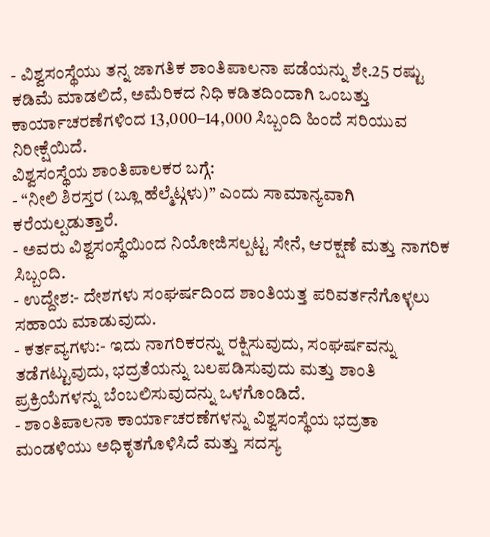- ವಿಶ್ವಸಂಸ್ಥೆಯು ತನ್ನ ಜಾಗತಿಕ ಶಾಂತಿಪಾಲನಾ ಪಡೆಯನ್ನು ಶೇ.25 ರಷ್ಟು ಕಡಿಮೆ ಮಾಡಲಿದೆ, ಅಮೆರಿಕದ ನಿಧಿ ಕಡಿತದಿಂದಾಗಿ ಒಂಬತ್ತು ಕಾರ್ಯಾಚರಣೆಗಳಿಂದ 13,000–14,000 ಸಿಬ್ಬಂದಿ ಹಿಂದೆ ಸರಿಯುವ ನಿರೀಕ್ಷೆಯಿದೆ.
ವಿಶ್ವಸಂಸ್ಥೆಯ ಶಾಂತಿಪಾಲಕರ ಬಗ್ಗೆ:
- “ನೀಲಿ ಶಿರಸ್ತರ (ಬ್ಲೂ ಹೆಲ್ಮೆಟ್ಗಳು)” ಎಂದು ಸಾಮಾನ್ಯವಾಗಿ ಕರೆಯಲ್ಪಡುತ್ತಾರೆ.
- ಅವರು ವಿಶ್ವಸಂಸ್ಥೆಯಿಂದ ನಿಯೋಜಿಸಲ್ಪಟ್ಟ ಸೇನೆ, ಆರಕ್ಷಣೆ ಮತ್ತು ನಾಗರಿಕ ಸಿಬ್ಬಂದಿ.
- ಉದ್ದೇಶ:- ದೇಶಗಳು ಸಂಘರ್ಷದಿಂದ ಶಾಂತಿಯತ್ತ ಪರಿವರ್ತನೆಗೊಳ್ಳಲು ಸಹಾಯ ಮಾಡುವುದು.
- ಕರ್ತವ್ಯಗಳು:- ಇದು ನಾಗರಿಕರನ್ನು ರಕ್ಷಿಸುವುದು, ಸಂಘರ್ಷವನ್ನು ತಡೆಗಟ್ಟುವುದು, ಭದ್ರತೆಯನ್ನು ಬಲಪಡಿಸುವುದು ಮತ್ತು ಶಾಂತಿ ಪ್ರಕ್ರಿಯೆಗಳನ್ನು ಬೆಂಬಲಿಸುವುದನ್ನು ಒಳಗೊಂಡಿದೆ.
- ಶಾಂತಿಪಾಲನಾ ಕಾರ್ಯಾಚರಣೆಗಳನ್ನು ವಿಶ್ವಸಂಸ್ಥೆಯ ಭದ್ರತಾ ಮಂಡಳಿಯು ಅಧಿಕೃತಗೊಳಿಸಿದೆ ಮತ್ತು ಸದಸ್ಯ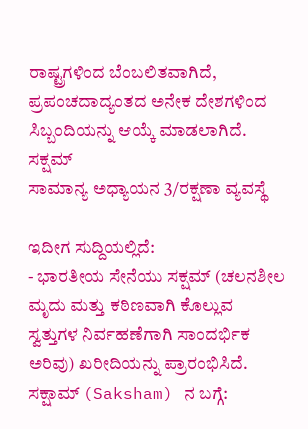ರಾಷ್ಟ್ರಗಳಿಂದ ಬೆಂಬಲಿತವಾಗಿದೆ, ಪ್ರಪಂಚದಾದ್ಯಂತದ ಅನೇಕ ದೇಶಗಳಿಂದ ಸಿಬ್ಬಂದಿಯನ್ನು ಆಯ್ಕೆ ಮಾಡಲಾಗಿದೆ.
ಸಕ್ಷಮ್
ಸಾಮಾನ್ಯ ಅಧ್ಯಾಯನ 3/ರಕ್ಷಣಾ ವ್ಯವಸ್ಥೆ

ಇದೀಗ ಸುದ್ದಿಯಲ್ಲಿದೆ:
- ಭಾರತೀಯ ಸೇನೆಯು ಸಕ್ಷಮ್ (ಚಲನಶೀಲ ಮೃದು ಮತ್ತು ಕಠಿಣವಾಗಿ ಕೊಲ್ಲುವ ಸ್ವತ್ತುಗಳ ನಿರ್ವಹಣೆಗಾಗಿ ಸಾಂದರ್ಭಿಕ ಅರಿವು) ಖರೀದಿಯನ್ನು ಪ್ರಾರಂಭಿಸಿದೆ.
ಸಕ್ಷಾಮ್ (Saksham) ನ ಬಗ್ಗೆ: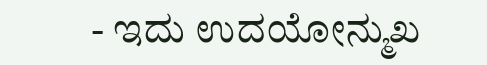- ಇದು ಉದಯೋನ್ಮುಖ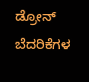ಡ್ರೋನ್ ಬೆದರಿಕೆಗಳ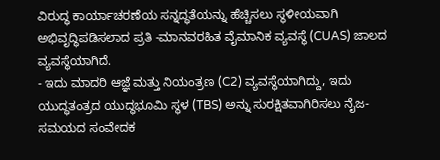ವಿರುದ್ಧ ಕಾರ್ಯಾಚರಣೆಯ ಸನ್ನದ್ಧತೆಯನ್ನು ಹೆಚ್ಚಿಸಲು ಸ್ಥಳೀಯವಾಗಿ ಅಭಿವೃದ್ಧಿಪಡಿಸಲಾದ ಪ್ರತಿ -ಮಾನವರಹಿತ ವೈಮಾನಿಕ ವ್ಯವಸ್ಥೆ (CUAS) ಜಾಲದ ವ್ಯವಸ್ಥೆಯಾಗಿದೆ.
- ಇದು ಮಾದರಿ ಆಜ್ಞೆ ಮತ್ತು ನಿಯಂತ್ರಣ (C2) ವ್ಯವಸ್ಥೆಯಾಗಿದ್ದು, ಇದು ಯುದ್ಧತಂತ್ರದ ಯುದ್ಧಭೂಮಿ ಸ್ಥಳ (TBS) ಅನ್ನು ಸುರಕ್ಷಿತವಾಗಿರಿಸಲು ನೈಜ-ಸಮಯದ ಸಂವೇದಕ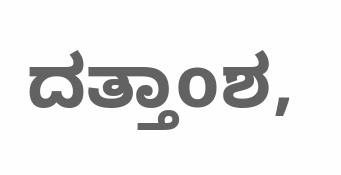ದತ್ತಾoಶ,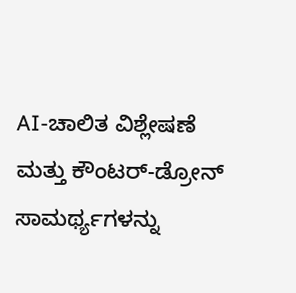AI-ಚಾಲಿತ ವಿಶ್ಲೇಷಣೆ ಮತ್ತು ಕೌಂಟರ್-ಡ್ರೋನ್ ಸಾಮರ್ಥ್ಯಗಳನ್ನು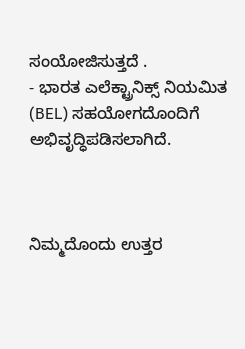ಸಂಯೋಜಿಸುತ್ತದೆ .
- ಭಾರತ ಎಲೆಕ್ಟ್ರಾನಿಕ್ಸ್ ನಿಯಮಿತ (BEL) ಸಹಯೋಗದೊಂದಿಗೆ ಅಭಿವೃದ್ಧಿಪಡಿಸಲಾಗಿದೆ.



ನಿಮ್ಮದೊಂದು ಉತ್ತರ